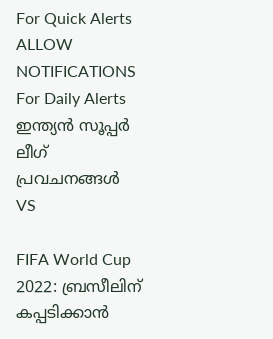For Quick Alerts
ALLOW NOTIFICATIONS
For Daily Alerts
ഇന്ത്യന്‍ സൂപ്പര്‍ ലീഗ്‌ പ്രവചനങ്ങൾ
VS

FIFA World Cup 2022: ബ്രസീലിന് കപ്പടിക്കാന്‍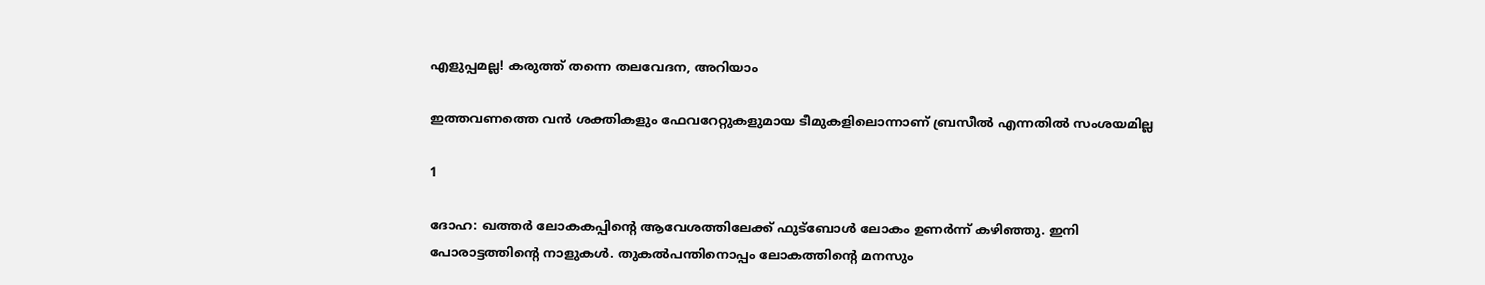എളുപ്പമല്ല! കരുത്ത് തന്നെ തലവേദന, അറിയാം

ഇത്തവണത്തെ വന്‍ ശക്തികളും ഫേവറേറ്റുകളുമായ ടീമുകളിലൊന്നാണ് ബ്രസീല്‍ എന്നതില്‍ സംശയമില്ല

1

ദോഹ: ഖത്തര്‍ ലോകകപ്പിന്റെ ആവേശത്തിലേക്ക് ഫുട്‌ബോള്‍ ലോകം ഉണര്‍ന്ന് കഴിഞ്ഞു. ഇനി പോരാട്ടത്തിന്റെ നാളുകള്‍. തുകല്‍പന്തിനൊപ്പം ലോകത്തിന്റെ മനസും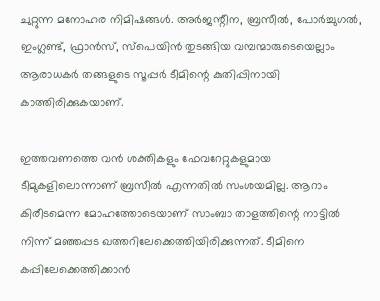ചുറ്റുന്ന മനോഹര നിമിഷങ്ങള്‍. അര്‍ജന്റീന, ബ്രസീല്‍, പോര്‍ച്ചുഗല്‍, ഇംഗ്ലണ്ട്, ഫ്രാന്‍സ്, സ്‌പെയിന്‍ തുടങ്ങിയ വമ്പന്മാരുടെയെല്ലാം ആരാധകര്‍ തങ്ങളുടെ സൂപ്പര്‍ ടീമിന്റെ കുതിപ്പിനായി കാത്തിരിക്കുകയാണ്.

ഇത്തവണത്തെ വന്‍ ശക്തികളും ഫേവറേറ്റുകളുമായ ടീമുകളിലൊന്നാണ് ബ്രസീല്‍ എന്നതില്‍ സംശയമില്ല. ആറാം കിരീടമെന്ന മോഹത്തോടെയാണ് സാംബാ താളത്തിന്റെ നാട്ടില്‍ നിന്ന് മഞ്ഞപ്പട ഖത്തറിലേക്കെത്തിയിരിക്കുന്നത്. ടീമിനെ കപ്പിലേക്കെത്തിക്കാന്‍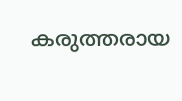കരുത്തരായ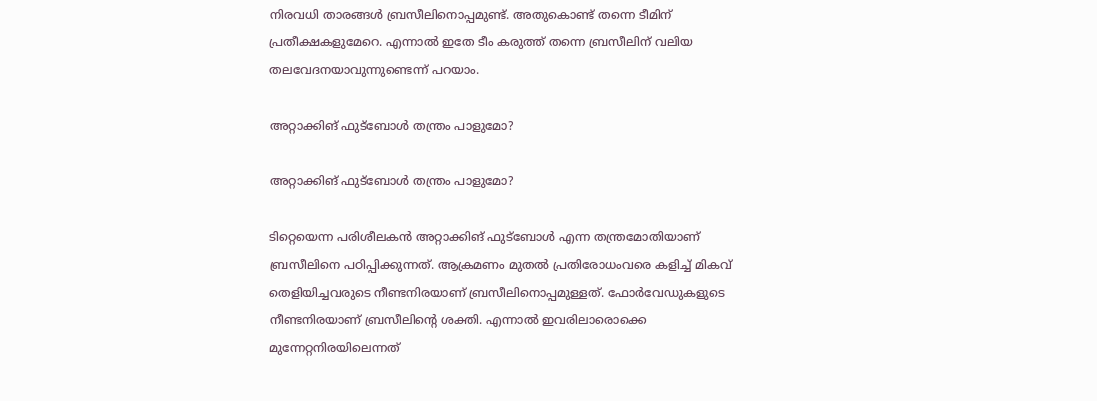നിരവധി താരങ്ങള്‍ ബ്രസീലിനൊപ്പമുണ്ട്. അതുകൊണ്ട് തന്നെ ടീമിന് പ്രതീക്ഷകളുമേറെ. എന്നാല്‍ ഇതേ ടീം കരുത്ത് തന്നെ ബ്രസീലിന് വലിയ തലവേദനയാവുന്നുണ്ടെന്ന് പറയാം.

അറ്റാക്കിങ് ഫുട്‌ബോള്‍ തന്ത്രം പാളുമോ?

അറ്റാക്കിങ് ഫുട്‌ബോള്‍ തന്ത്രം പാളുമോ?

ടിറ്റെയെന്ന പരിശീലകന്‍ അറ്റാക്കിങ് ഫുട്‌ബോള്‍ എന്ന തന്ത്രമോതിയാണ് ബ്രസീലിനെ പഠിപ്പിക്കുന്നത്. ആക്രമണം മുതല്‍ പ്രതിരോധംവരെ കളിച്ച് മികവ് തെളിയിച്ചവരുടെ നീണ്ടനിരയാണ് ബ്രസീലിനൊപ്പമുള്ളത്. ഫോര്‍വേഡുകളുടെ നീണ്ടനിരയാണ് ബ്രസീലിന്റെ ശക്തി. എന്നാല്‍ ഇവരിലാരൊക്കെ മുന്നേറ്റനിരയിലെന്നത്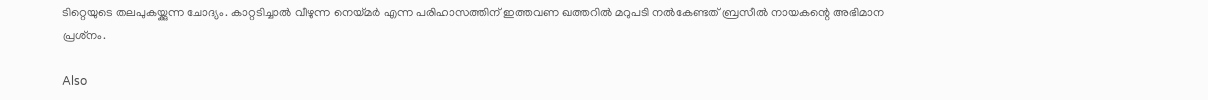ടിറ്റെയുടെ തലപുകയ്ക്കുന്ന ചോദ്യം. കാറ്റടിച്ചാല്‍ വീഴുന്ന നെയ്മര്‍ എന്ന പരിഹാസത്തിന് ഇത്തവണ ഖത്തറില്‍ മറുപടി നല്‍കേണ്ടത് ബ്രസീല്‍ നായകന്റെ അഭിമാന പ്രശ്‌നം.

Also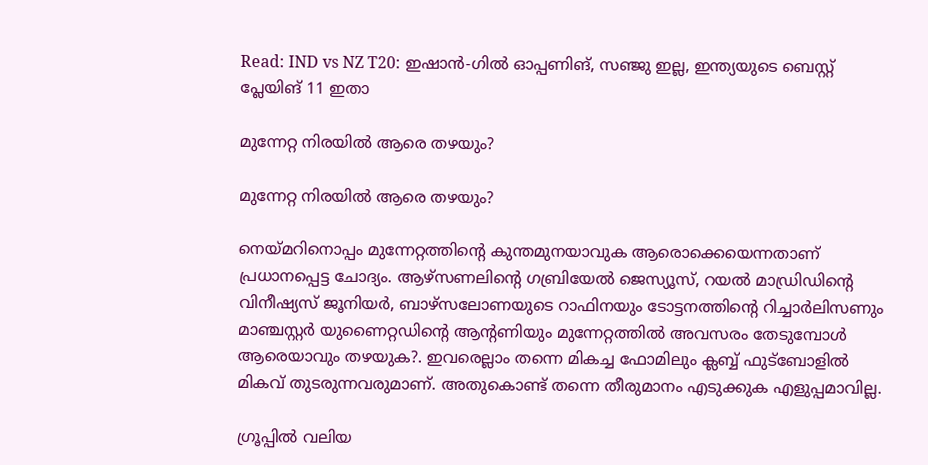Read: IND vs NZ T20: ഇഷാന്‍-ഗില്‍ ഓപ്പണിങ്, സഞ്ജു ഇല്ല, ഇന്ത്യയുടെ ബെസ്റ്റ് പ്ലേയിങ് 11 ഇതാ

മുന്നേറ്റ നിരയില്‍ ആരെ തഴയും?

മുന്നേറ്റ നിരയില്‍ ആരെ തഴയും?

നെയ്മറിനൊപ്പം മുന്നേറ്റത്തിന്റെ കുന്തമുനയാവുക ആരൊക്കെയെന്നതാണ് പ്രധാനപ്പെട്ട ചോദ്യം. ആഴ്‌സണലിന്റെ ഗബ്രിയേല്‍ ജെസ്യൂസ്, റയല്‍ മാഡ്രിഡിന്റെ വിനീഷ്യസ് ജൂനിയര്‍, ബാഴ്‌സലോണയുടെ റാഫിനയും ടോട്ടനത്തിന്റെ റിച്ചാര്‍ലിസണും മാഞ്ചസ്റ്റര്‍ യുണൈറ്റഡിന്റെ ആന്റണിയും മുന്നേറ്റത്തില്‍ അവസരം തേടുമ്പോള്‍ ആരെയാവും തഴയുക?. ഇവരെല്ലാം തന്നെ മികച്ച ഫോമിലും ക്ലബ്ബ് ഫുട്‌ബോളില്‍ മികവ് തുടരുന്നവരുമാണ്. അതുകൊണ്ട് തന്നെ തീരുമാനം എടുക്കുക എളുപ്പമാവില്ല.

ഗ്രൂപ്പില്‍ വലിയ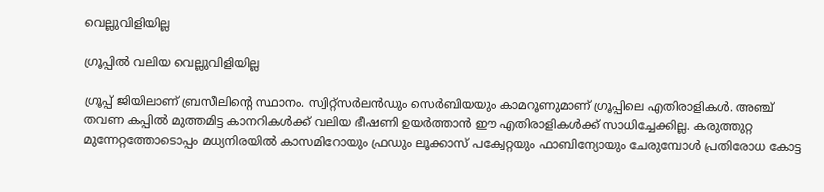വെല്ലുവിളിയില്ല

ഗ്രൂപ്പില്‍ വലിയ വെല്ലുവിളിയില്ല

ഗ്രൂപ്പ് ജിയിലാണ് ബ്രസീലിന്റെ സ്ഥാനം. സ്വിറ്റ്‌സര്‍ലന്‍ഡും സെര്‍ബിയയും കാമറൂണുമാണ് ഗ്രൂപ്പിലെ എതിരാളികള്‍. അഞ്ച് തവണ കപ്പില്‍ മുത്തമിട്ട കാനറികള്‍ക്ക് വലിയ ഭീഷണി ഉയര്‍ത്താന്‍ ഈ എതിരാളികള്‍ക്ക് സാധിച്ചേക്കില്ല. കരുത്തുറ്റ മുന്നേറ്റത്തോടൊപ്പം മധ്യനിരയില്‍ കാസമിറോയും ഫ്രഡും ലൂക്കാസ് പക്വേറ്റയും ഫാബിന്യോയും ചേരുമ്പോള്‍ പ്രതിരോധ കോട്ട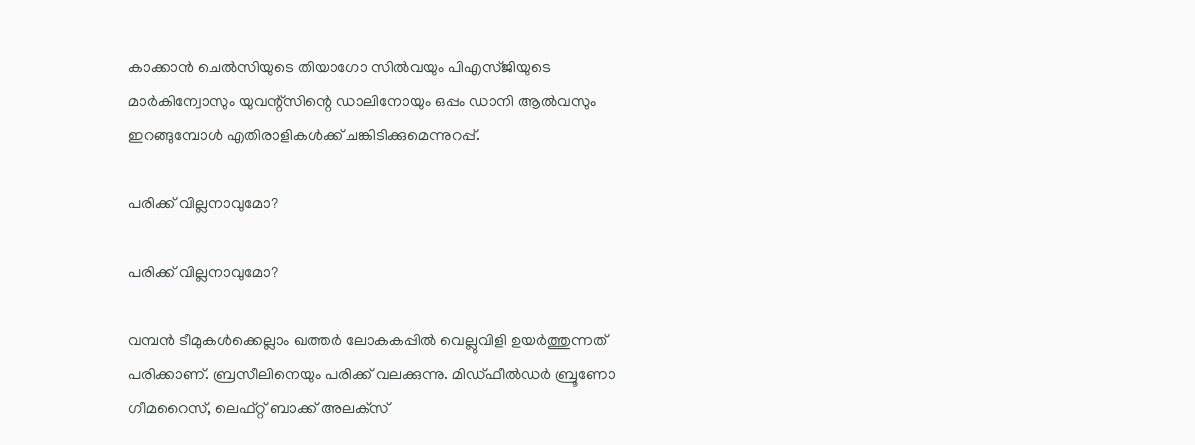കാക്കാന്‍ ചെല്‍സിയുടെ തിയാഗോ സില്‍വയും പിഎസ്ജിയുടെ മാര്‍കിന്വോസും യുവന്റ്‌സിന്റെ ഡാലിനോയും ഒപ്പം ഡാനി ആല്‍വസും ഇറങ്ങുമ്പോള്‍ എതിരാളികള്‍ക്ക് ചങ്കിടിക്കുമെന്നുറപ്പ്.

പരിക്ക് വില്ലനാവുമോ?

പരിക്ക് വില്ലനാവുമോ?

വമ്പന്‍ ടീമുകള്‍ക്കെല്ലാം ഖത്തര്‍ ലോകകപ്പില്‍ വെല്ലുവിളി ഉയര്‍ത്തുന്നത് പരിക്കാണ്. ബ്രസീലിനെയും പരിക്ക് വലക്കുന്നു. മിഡ്ഫീല്‍ഡര്‍ ബ്രൂണോ ഗീമറൈസ്, ലെഫ്റ്റ് ബാക്ക് അലക്‌സ്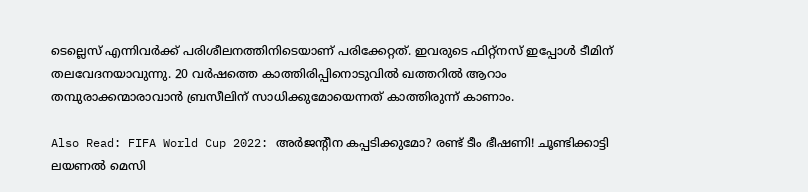ടെല്ലെസ് എന്നിവര്‍ക്ക് പരിശീലനത്തിനിടെയാണ് പരിക്കേറ്റത്. ഇവരുടെ ഫിറ്റ്‌നസ് ഇപ്പോള്‍ ടീമിന് തലവേദനയാവുന്നു. 20 വര്‍ഷത്തെ കാത്തിരിപ്പിനൊടുവില്‍ ഖത്തറില്‍ ആറാം തമ്പുരാക്കന്മാരാവാന്‍ ബ്രസീലിന് സാധിക്കുമോയെന്നത് കാത്തിരുന്ന് കാണാം.

Also Read: FIFA World Cup 2022: അര്‍ജന്റീന കപ്പടിക്കുമോ? രണ്ട് ടീം ഭീഷണി! ചൂണ്ടിക്കാട്ടി ലയണല്‍ മെസി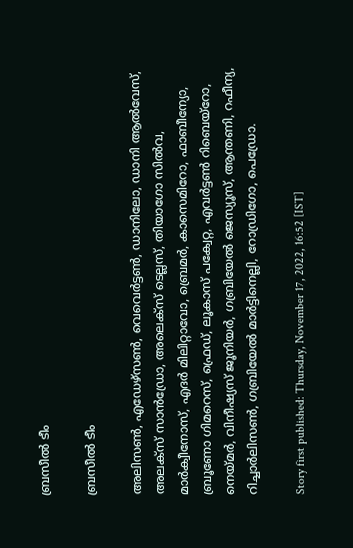ബ്രസീല്‍ ടീം

ബ്രസീല്‍ ടീം

അലിസണ്‍, എഡേഴ്സണ്‍, വെവെര്‍ട്ടണ്‍, ഡാനിലോ, ഡാനി ആല്‍വേസ്, അലക്‌സ് സാന്‍ഡ്രോ, അലെക്‌സ് ടെല്ലസ്, തിയാഗോ സില്‍വ, മാര്‍ക്വീനോസ്, എദര്‍ മിലിറ്റാവോ, ബ്രെമര്‍, കാസെമിറോ, ഫാബീന്യോ, ബ്രൂണോ ഗിമറെസ്, ഫ്രെഡ്, ലൂകാസ് പക്വേറ്റ, എവര്‍ട്ടണ്‍ റിബെയ്റോ, നെയ്മര്‍, വിനീഷ്യസ് ജൂനിയര്‍, ഗബ്രിയേല്‍ ജെസ്യൂസ്, ആന്തണി, റഫീന്യ, റിച്ചാര്‍ലിസണ്‍, ഗബ്രിയേല്‍ മാര്‍ട്ടിനെല്ലി, റോഡ്രിഗോ, പെഡ്രോ.

Story first published: Thursday, November 17, 2022, 16:52 [IST]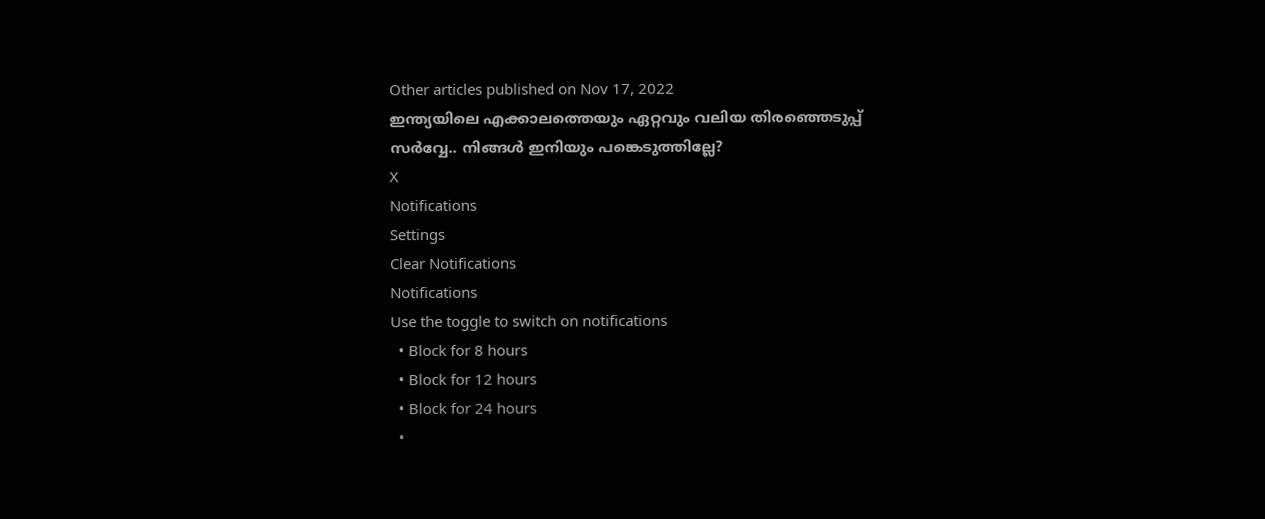Other articles published on Nov 17, 2022
ഇന്ത്യയിലെ എക്കാലത്തെയും ഏറ്റവും വലിയ തിരഞ്ഞെടുപ്പ് സർവ്വേ.. നിങ്ങൾ ഇനിയും പങ്കെടുത്തില്ലേ?
X
Notifications
Settings
Clear Notifications
Notifications
Use the toggle to switch on notifications
  • Block for 8 hours
  • Block for 12 hours
  • Block for 24 hours
  •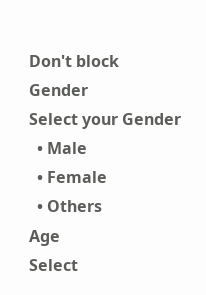Don't block
Gender
Select your Gender
  • Male
  • Female
  • Others
Age
Select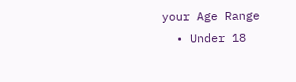your Age Range
  • Under 18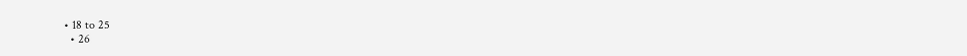• 18 to 25
  • 26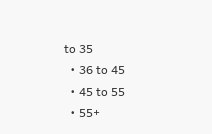to 35
  • 36 to 45
  • 45 to 55
  • 55+